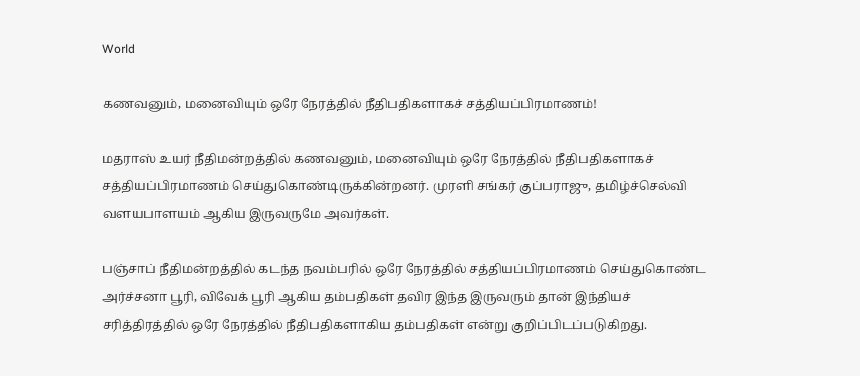World

கணவனும், மனைவியும் ஒரே நேரத்தில் நீதிபதிகளாகச் சத்தியப்பிரமாணம்!

மதராஸ் உயர் நீதிமன்றத்தில் கணவனும், மனைவியும் ஒரே நேரத்தில் நீதிபதிகளாகச் சத்தியப்பிரமாணம் செய்துகொண்டிருக்கின்றனர். முரளி சங்கர் குப்பராஜு, தமிழ்ச்செல்வி வளயபாளயம் ஆகிய இருவருமே அவர்கள்.

பஞ்சாப் நீதிமன்றத்தில் கடந்த நவம்பரில் ஒரே நேரத்தில் சத்தியப்பிரமாணம் செய்துகொண்ட அர்ச்சனா பூரி, விவேக் பூரி ஆகிய தம்பதிகள் தவிர இந்த இருவரும் தான் இந்தியச் சரித்திரத்தில் ஒரே நேரத்தில் நீதிபதிகளாகிய தம்பதிகள் என்று குறிப்பிடப்படுகிறது.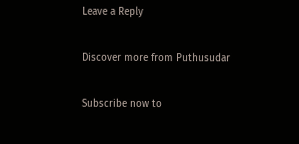Leave a Reply

Discover more from Puthusudar

Subscribe now to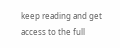keep reading and get access to the full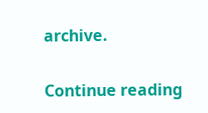archive.

Continue reading